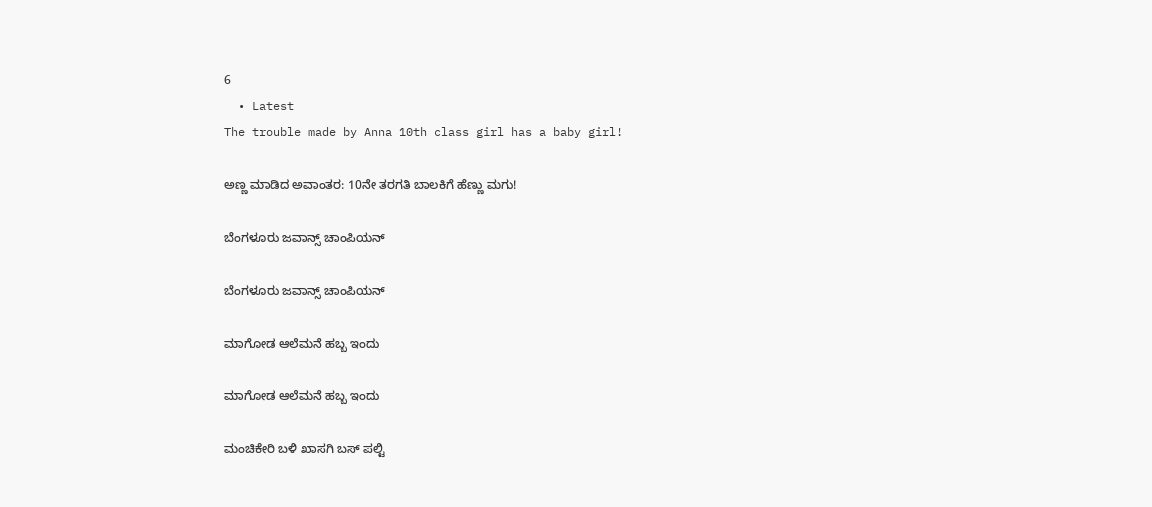6
  • Latest
The trouble made by Anna 10th class girl has a baby girl!

ಅಣ್ಣ ಮಾಡಿದ ಅವಾಂತರ: 10ನೇ ತರಗತಿ ಬಾಲಕಿಗೆ ಹೆಣ್ಣು ಮಗು!

ಬೆಂಗಳೂರು ಜವಾನ್ಸ್ ಚಾಂಪಿಯನ್

ಬೆಂಗಳೂರು ಜವಾನ್ಸ್ ಚಾಂಪಿಯನ್

ಮಾಗೋಡ ಆಲೆಮನೆ ಹಬ್ಬ ಇಂದು

ಮಾಗೋಡ ಆಲೆಮನೆ ಹಬ್ಬ ಇಂದು

ಮಂಚಿಕೇರಿ‌ ಬಳಿ ಖಾಸಗಿ ಬಸ್ ಪಲ್ಟಿ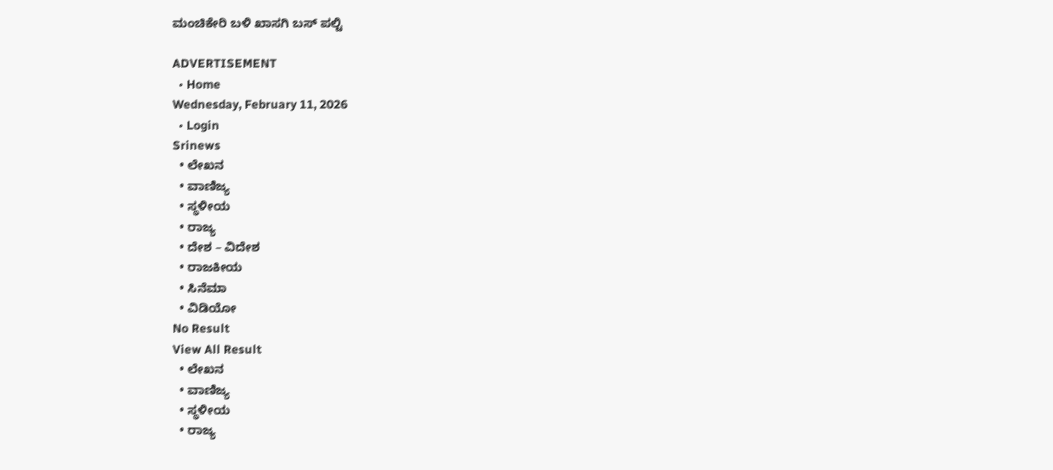ಮಂಚಿಕೇರಿ‌ ಬಳಿ ಖಾಸಗಿ ಬಸ್ ಪಲ್ಟಿ

ADVERTISEMENT
  • Home
Wednesday, February 11, 2026
  • Login
Srinews
  • ಲೇಖನ
  • ವಾಣಿಜ್ಯ
  • ಸ್ಥಳೀಯ
  • ರಾಜ್ಯ
  • ದೇಶ – ವಿದೇಶ
  • ರಾಜಕೀಯ
  • ಸಿನೆಮಾ
  • ವಿಡಿಯೋ
No Result
View All Result
  • ಲೇಖನ
  • ವಾಣಿಜ್ಯ
  • ಸ್ಥಳೀಯ
  • ರಾಜ್ಯ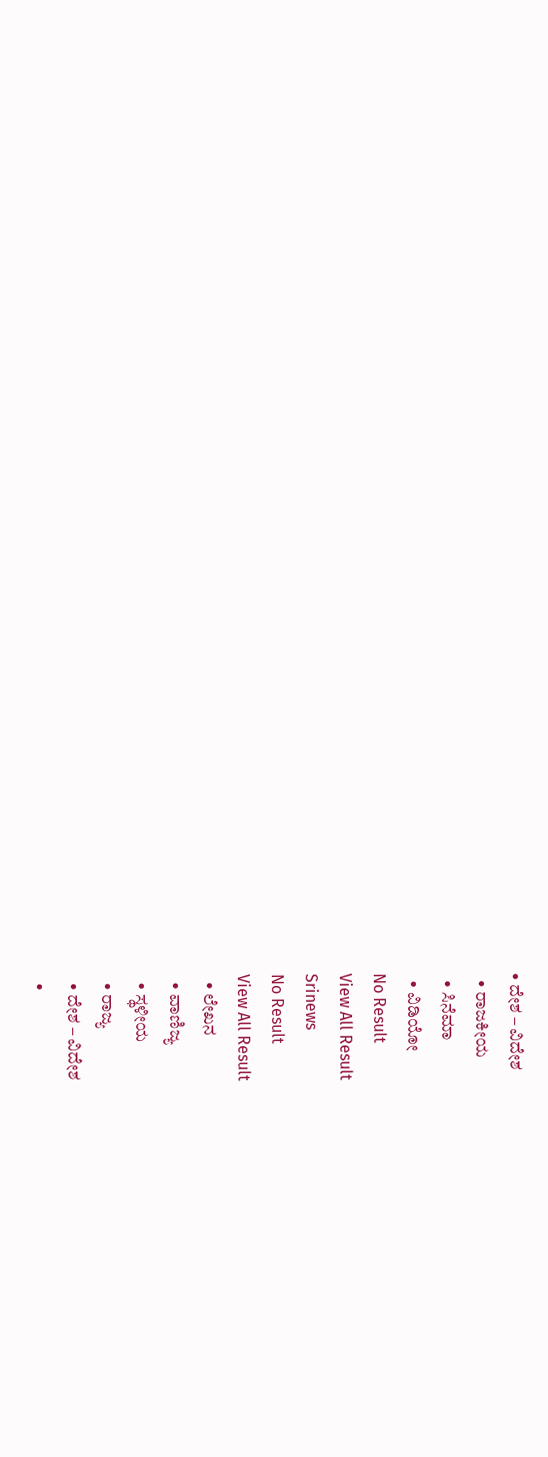• ದೇಶ – ವಿದೇಶ
  • ರಾಜಕೀಯ
  • ಸಿನೆಮಾ
  • ವಿಡಿಯೋ
No Result
View All Result
Srinews
No Result
View All Result
  • ಲೇಖನ
  • ವಾಣಿಜ್ಯ
  • ಸ್ಥಳೀಯ
  • ರಾಜ್ಯ
  • ದೇಶ – ವಿದೇಶ
  •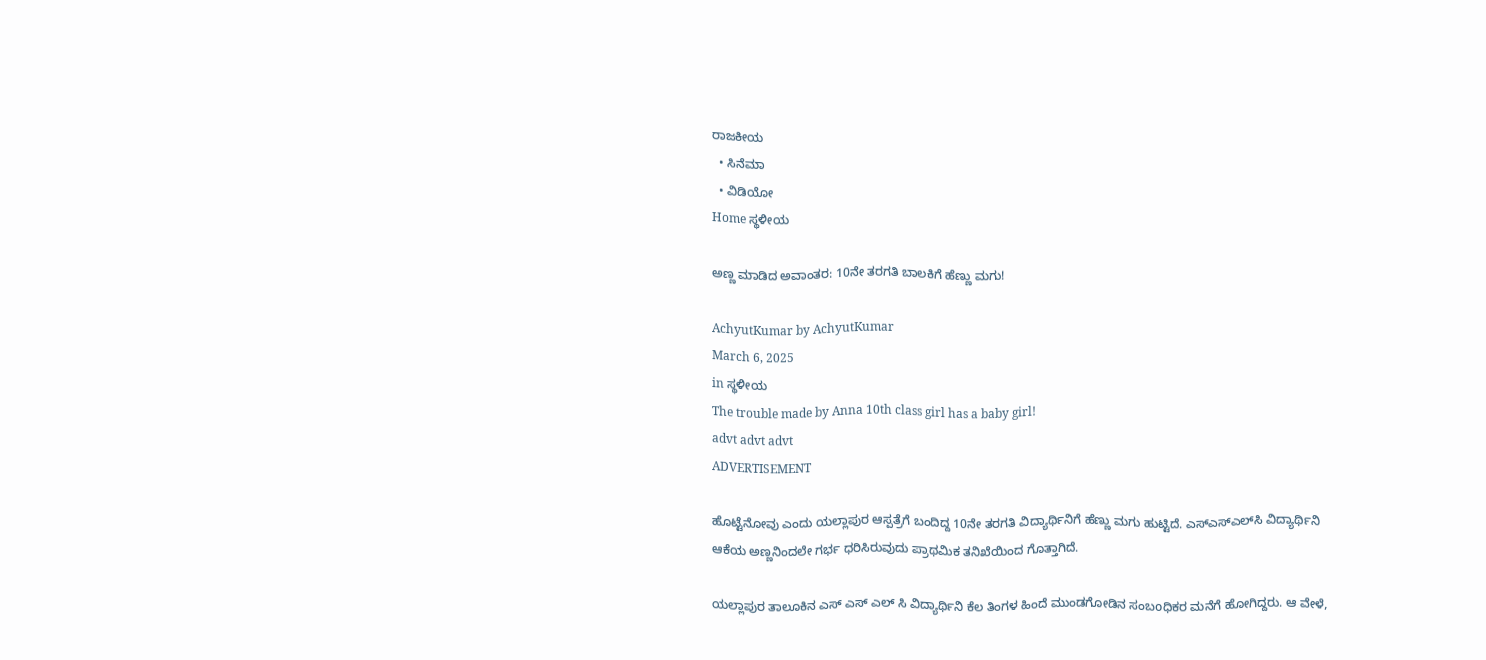ರಾಜಕೀಯ
  • ಸಿನೆಮಾ
  • ವಿಡಿಯೋ
Home ಸ್ಥಳೀಯ

ಅಣ್ಣ ಮಾಡಿದ ಅವಾಂತರ: 10ನೇ ತರಗತಿ ಬಾಲಕಿಗೆ ಹೆಣ್ಣು ಮಗು!

AchyutKumar by AchyutKumar
March 6, 2025
in ಸ್ಥಳೀಯ
The trouble made by Anna 10th class girl has a baby girl!
advt advt advt
ADVERTISEMENT

ಹೊಟ್ಟೆನೋವು ಎಂದು ಯಲ್ಲಾಪುರ ಆಸ್ಪತ್ರೆಗೆ ಬಂದಿದ್ದ 10ನೇ ತರಗತಿ ವಿದ್ಯಾರ್ಥಿನಿಗೆ ಹೆಣ್ಣು ಮಗು ಹುಟ್ಟಿದೆ. ಎಸ್‌ಎಸ್‌ಎಲ್‌ಸಿ ವಿದ್ಯಾರ್ಥಿನಿ ಆಕೆಯ ಅಣ್ಣನಿಂದಲೇ ಗರ್ಭ ಧರಿಸಿರುವುದು ಪ್ರಾಥಮಿಕ ತನಿಖೆಯಿಂದ ಗೊತ್ತಾಗಿದೆ.

ಯಲ್ಲಾಪುರ ತಾಲೂಕಿನ ಎಸ್ ಎಸ್ ಎಲ್ ಸಿ ವಿದ್ಯಾರ್ಥಿನಿ ಕೆಲ ತಿಂಗಳ ಹಿಂದೆ ಮುಂಡಗೋಡಿನ ಸಂಬoಧಿಕರ ಮನೆಗೆ ಹೋಗಿದ್ದರು. ಆ ವೇಳೆ,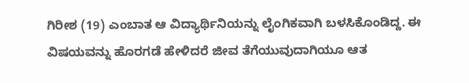ಗಿರೀಶ (19) ಎಂಬಾತ ಆ ವಿದ್ಯಾರ್ಥಿನಿಯನ್ನು ಲೈಂಗಿಕವಾಗಿ ಬಳಸಿಕೊಂಡಿದ್ದ. ಈ ವಿಷಯವನ್ನು ಹೊರಗಡೆ ಹೇಳಿದರೆ ಜೀವ ತೆಗೆಯುವುದಾಗಿಯೂ ಆತ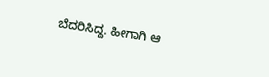ಬೆದರಿಸಿದ್ದ. ಹೀಗಾಗಿ ಆ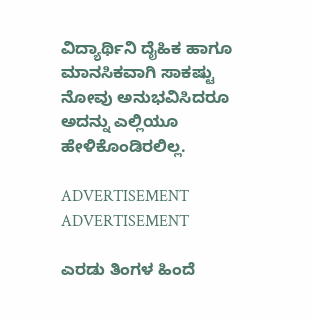ವಿದ್ಯಾರ್ಥಿನಿ ದೈಹಿಕ ಹಾಗೂ ಮಾನಸಿಕವಾಗಿ ಸಾಕಷ್ಟು ನೋವು ಅನುಭವಿಸಿದರೂ ಅದನ್ನು ಎಲ್ಲಿಯೂ ಹೇಳಿಕೊಂಡಿರಲಿಲ್ಲ.

ADVERTISEMENT
ADVERTISEMENT

ಎರಡು ತಿಂಗಳ ಹಿಂದೆ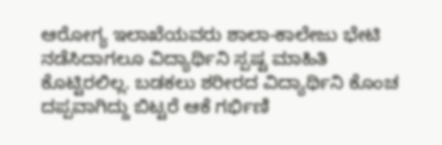ಆರೋಗ್ಯ ಇಲಾಖೆಯವರು ಶಾಲಾ-ಕಾಲೇಜು ಭೇಟಿ ನಡೆಸಿದಾಗಲೂ ವಿದ್ಯಾರ್ಥಿನಿ ಸ್ಪಷ್ಟ ಮಾಹಿತಿ ಕೊಟ್ಟಿರಲಿಲ್ಲ. ಬಡಕಲು ಶರೀರದ ವಿದ್ಯಾರ್ಥಿನಿ ಕೊಂಚ ದಪ್ಪವಾಗಿದ್ದು ಬಿಟ್ಟರೆ ಆಕೆ ಗರ್ಭಿಣಿ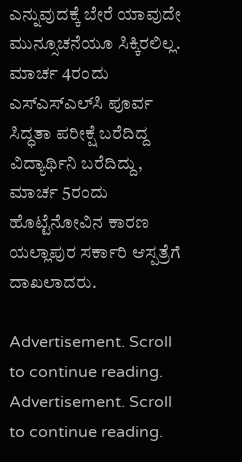ಎನ್ನುವುದಕ್ಕೆ ಬೇರೆ ಯಾವುದೇ ಮುನ್ಸೂಚನೆಯೂ ಸಿಕ್ಕಿರಲಿಲ್ಲ. ಮಾರ್ಚ 4ರಂದು ಎಸ್‌ಎಸ್‌ಎಲ್‌ಸಿ ಪೂರ್ವ ಸಿದ್ಧತಾ ಪರೀಕ್ಷೆ ಬರೆದಿದ್ದ ವಿದ್ಯಾರ್ಥಿನಿ ಬರೆದಿದ್ದು, ಮಾರ್ಚ 5ರಂದು ಹೊಟ್ಟೆನೋವಿನ ಕಾರಣ ಯಲ್ಲಾಪುರ ಸರ್ಕಾರಿ ಆಸ್ಪತ್ರೆಗೆ ದಾಖಲಾದರು.

Advertisement. Scroll to continue reading.
Advertisement. Scroll to continue reading.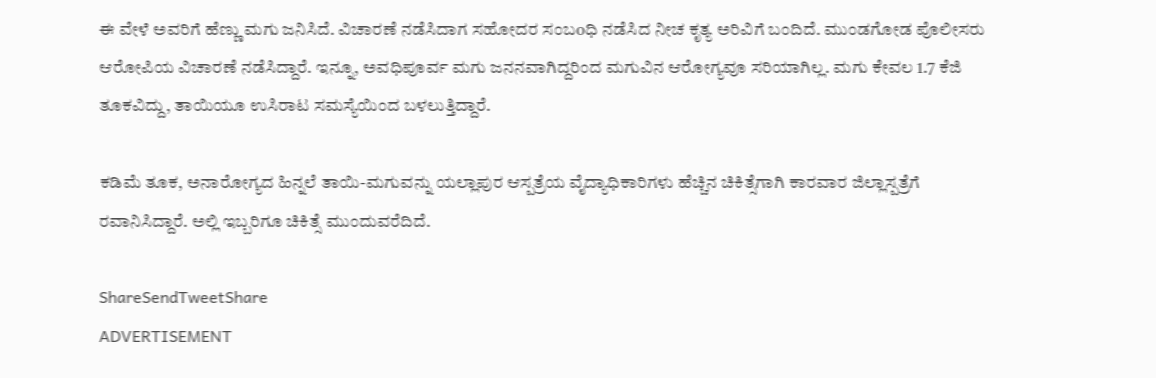ಈ ವೇಳೆ ಅವರಿಗೆ ಹೆಣ್ಣು ಮಗು ಜನಿಸಿದೆ. ವಿಚಾರಣೆ ನಡೆಸಿದಾಗ ಸಹೋದರ ಸಂಬoಧಿ ನಡೆಸಿದ ನೀಚ ಕೃತ್ಯ ಅರಿವಿಗೆ ಬಂದಿದೆ. ಮುಂಡಗೋಡ ಪೊಲೀಸರು ಆರೋಪಿಯ ವಿಚಾರಣೆ ನಡೆಸಿದ್ದಾರೆ. ಇನ್ನೂ, ಅವಧಿಪೂರ್ವ ಮಗು ಜನನವಾಗಿದ್ದರಿಂದ ಮಗುವಿನ ಆರೋಗ್ಯವೂ ಸರಿಯಾಗಿಲ್ಲ. ಮಗು ಕೇವಲ 1.7 ಕೆಜಿ ತೂಕವಿದ್ದು, ತಾಯಿಯೂ ಉಸಿರಾಟ ಸಮಸ್ಯೆಯಿಂದ ಬಳಲುತ್ತಿದ್ದಾರೆ.

ಕಡಿಮೆ ತೂಕ, ಅನಾರೋಗ್ಯದ ಹಿನ್ನಲೆ ತಾಯಿ-ಮಗುವನ್ನು ಯಲ್ಲಾಪುರ ಆಸ್ಪತ್ರೆಯ ವೈದ್ಯಾಧಿಕಾರಿಗಳು ಹೆಚ್ಚಿನ ಚಿಕಿತ್ಸೆಗಾಗಿ ಕಾರವಾರ ಜಿಲ್ಲಾಸ್ಪತ್ರೆಗೆ ರವಾನಿಸಿದ್ದಾರೆ. ಅಲ್ಲಿ ಇಬ್ಬರಿಗೂ ಚಿಕಿತ್ಸೆ ಮುಂದುವರೆದಿದೆ.

ShareSendTweetShare
ADVERTISEMENT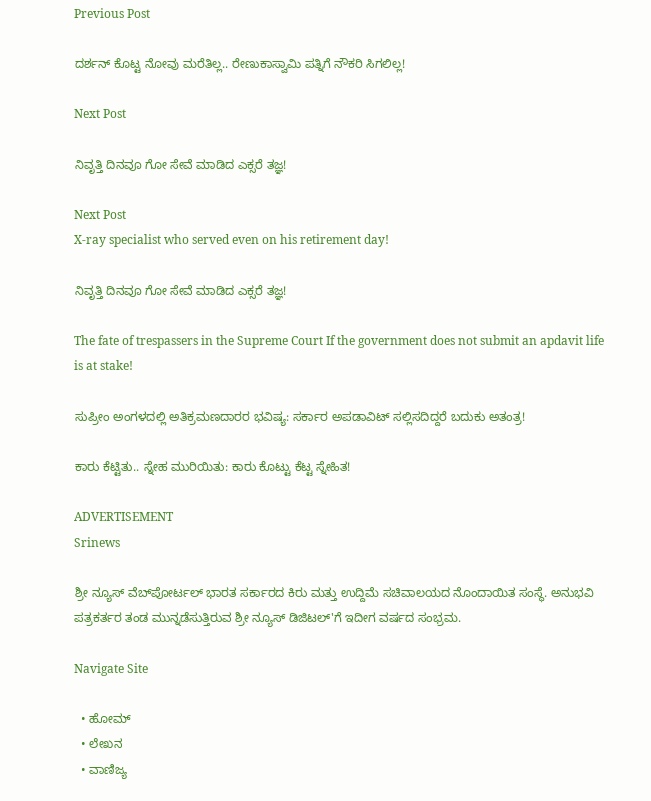Previous Post

ದರ್ಶನ್ ಕೊಟ್ಟ ನೋವು ಮರೆತಿಲ್ಲ.. ರೇಣುಕಾಸ್ವಾಮಿ ಪತ್ನಿಗೆ ನೌಕರಿ ಸಿಗಲಿಲ್ಲ!

Next Post

ನಿವೃತ್ತಿ ದಿನವೂ ಗೋ ಸೇವೆ ಮಾಡಿದ ಎಕ್ಸರೆ ತಜ್ಞ!

Next Post
X-ray specialist who served even on his retirement day!

ನಿವೃತ್ತಿ ದಿನವೂ ಗೋ ಸೇವೆ ಮಾಡಿದ ಎಕ್ಸರೆ ತಜ್ಞ!

The fate of trespassers in the Supreme Court If the government does not submit an apdavit life is at stake!

ಸುಪ್ರೀಂ ಅಂಗಳದಲ್ಲಿ ಅತಿಕ್ರಮಣದಾರರ ಭವಿಷ್ಯ: ಸರ್ಕಾರ ಅಪಡಾವಿಟ್ ಸಲ್ಲಿಸದಿದ್ದರೆ ಬದುಕು ಅತಂತ್ರ!

ಕಾರು ಕೆಟ್ಟಿತು.. ಸ್ನೇಹ ಮುರಿಯಿತು: ಕಾರು ಕೊಟ್ಟು ಕೆಟ್ಟ ಸ್ನೇಹಿತ!

ADVERTISEMENT
Srinews

ಶ್ರೀ ನ್ಯೂಸ್ ವೆಬ್‌ಪೋರ್ಟಲ್ ಭಾರತ ಸರ್ಕಾರದ ಕಿರು ಮತ್ತು ಉದ್ದಿಮೆ ಸಚಿವಾಲಯದ ನೊಂದಾಯಿತ ಸಂಸ್ಥೆ. ಅನುಭವಿ ಪತ್ರಕರ್ತರ ತಂಡ ಮುನ್ನಡೆಸುತ್ತಿರುವ ಶ್ರೀ ನ್ಯೂಸ್ ಡಿಜಿಟಲ್'ಗೆ ಇದೀಗ ವರ್ಷದ ಸಂಭ್ರಮ.

Navigate Site

  • ಹೋಮ್
  • ಲೇಖನ
  • ವಾಣಿಜ್ಯ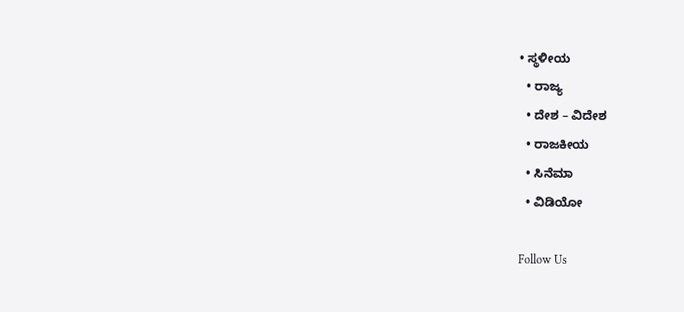• ಸ್ಥಳೀಯ
  • ರಾಜ್ಯ
  • ದೇಶ – ವಿದೇಶ
  • ರಾಜಕೀಯ
  • ಸಿನೆಮಾ
  • ವಿಡಿಯೋ

Follow Us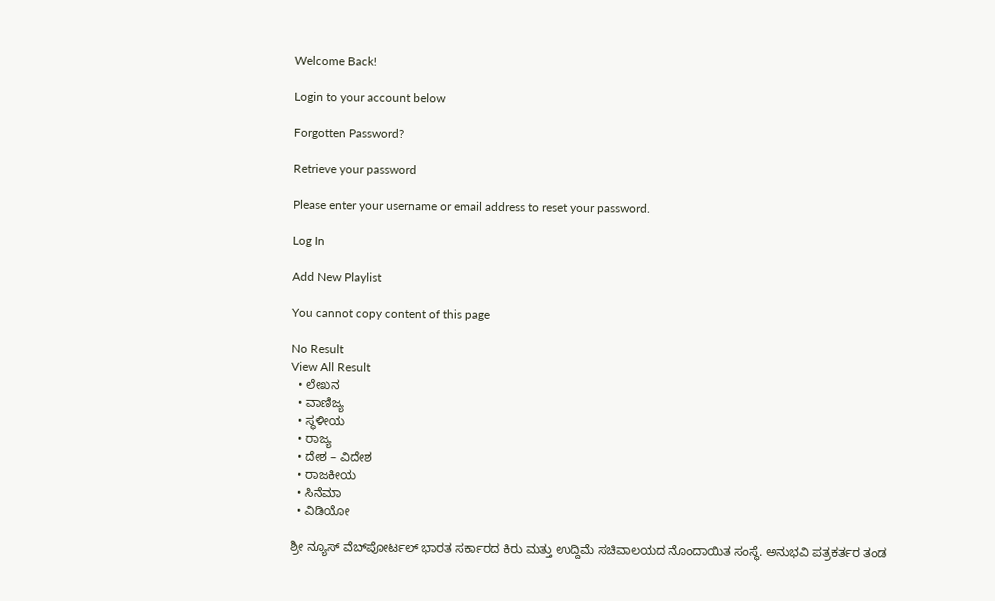Welcome Back!

Login to your account below

Forgotten Password?

Retrieve your password

Please enter your username or email address to reset your password.

Log In

Add New Playlist

You cannot copy content of this page

No Result
View All Result
  • ಲೇಖನ
  • ವಾಣಿಜ್ಯ
  • ಸ್ಥಳೀಯ
  • ರಾಜ್ಯ
  • ದೇಶ – ವಿದೇಶ
  • ರಾಜಕೀಯ
  • ಸಿನೆಮಾ
  • ವಿಡಿಯೋ

ಶ್ರೀ ನ್ಯೂಸ್ ವೆಬ್‌ಪೋರ್ಟಲ್ ಭಾರತ ಸರ್ಕಾರದ ಕಿರು ಮತ್ತು ಉದ್ದಿಮೆ ಸಚಿವಾಲಯದ ನೊಂದಾಯಿತ ಸಂಸ್ಥೆ. ಅನುಭವಿ ಪತ್ರಕರ್ತರ ತಂಡ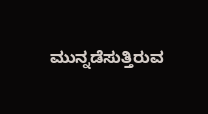ಮುನ್ನಡೆಸುತ್ತಿರುವ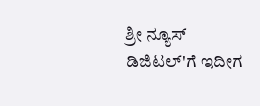ಶ್ರೀ ನ್ಯೂಸ್ ಡಿಜಿಟಲ್'ಗೆ ಇದೀಗ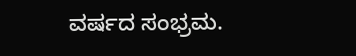ವರ್ಷದ ಸಂಭ್ರಮ.